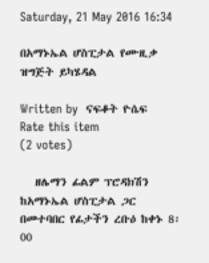Saturday, 21 May 2016 16:34

በአማኑኤል ሆስፒታል የሙዚቃ ዝግጅት ይካሄዳል

Written by  ናፍቆት ዮሴፍ
Rate this item
(2 votes)

   ዘሌማን ፊልም ፕሮዳክሽን ከአማኑኤል ሆስፒታል ጋር በመተባበር የፊታችን ረቡዕ ከቀኑ 8፡00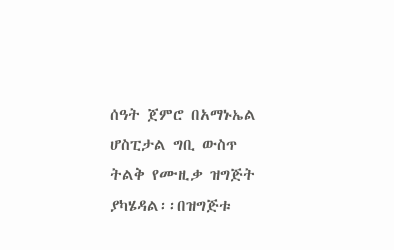ሰዓት ጀምሮ በአማኑኤል ሆስፒታል ግቢ ውስጥ ትልቅ የሙዚቃ ዝግጅት ያካሄዳል፡፡በዝግጅቱ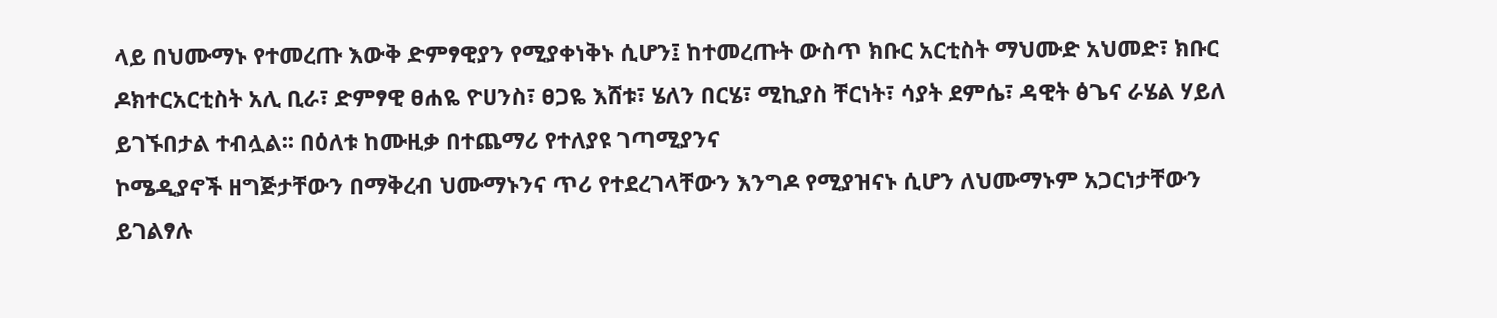ላይ በህሙማኑ የተመረጡ እውቅ ድምፃዊያን የሚያቀነቅኑ ሲሆን፤ ከተመረጡት ውስጥ ክቡር አርቲስት ማህሙድ አህመድ፣ ክቡር ዶክተርአርቲስት አሊ ቢራ፣ ድምፃዊ ፀሐዬ ዮሀንስ፣ ፀጋዬ እሸቱ፣ ሄለን በርሄ፣ ሚኪያስ ቸርነት፣ ሳያት ደምሴ፣ ዳዊት ፅጌና ራሄል ሃይለ ይገኙበታል ተብሏል፡፡ በዕለቱ ከሙዚቃ በተጨማሪ የተለያዩ ገጣሚያንና
ኮሜዲያኖች ዘግጅታቸውን በማቅረብ ህሙማኑንና ጥሪ የተደረገላቸውን እንግዶ የሚያዝናኑ ሲሆን ለህሙማኑም አጋርነታቸውን ይገልፃሉ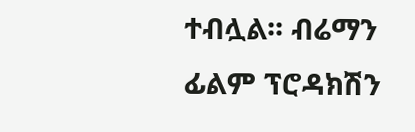ተብሏል፡፡ ብሬማን ፊልም ፕሮዳክሽን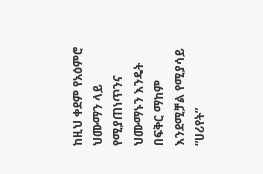ከዚህ ቀደም የአዕምሮ ህሙማን ላይ የሚያጠነጥንና ህሙማኑን እንዴት በፍቅር ማከም እንደሚቻል የሚያሳይ “ሀሪየት”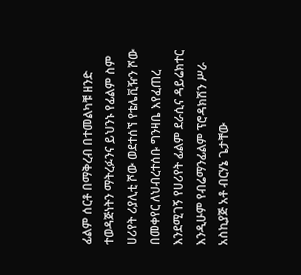ፊልም ሰርቶ በማቅረብ በተመልካቹ ዘንድ ተወዳጅነትን ማትረፉንና ይህንኑ የፊልም ስም ሀሪየት ሪያሊቲ ሾው ወደተሰኘ የቴሌቪዥን ሾው በመቀየር ለህብረተሰቡ ግንዛቤ እየፈጠረ እንደሚገኝ የሀሪየት ፊልም ደራሲና ዳይሬክተር እንዲሁም የብሬማንፊልም ፕሮዳክሽን ሥራ አስኪያጅ አቶ ብርሃኔ ጌታቸው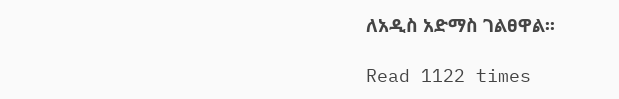ለአዲስ አድማስ ገልፀዋል፡፡

Read 1122 times